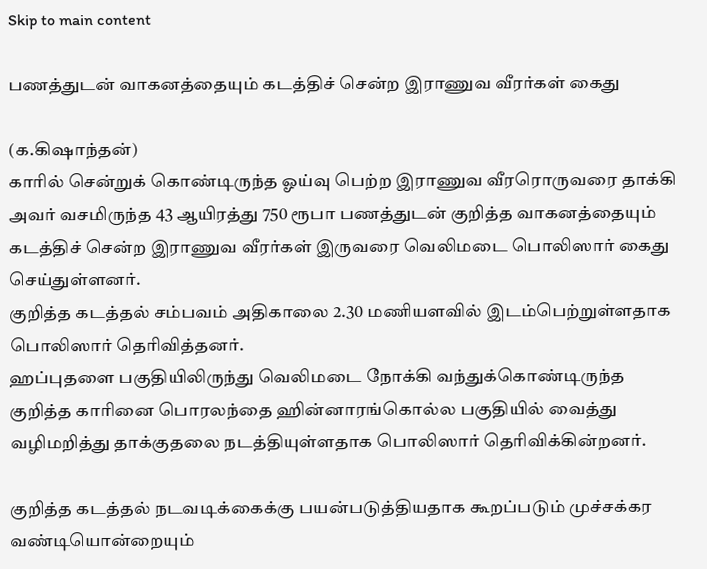Skip to main content

பணத்துடன் வாகனத்தையும் கடத்திச் சென்ற இராணுவ வீரர்கள் கைது

(க.கிஷாந்தன்)
காரில் சென்றுக் கொண்டிருந்த ஓய்வு பெற்ற இராணுவ வீரரொருவரை தாக்கி அவர் வசமிருந்த 43 ஆயிரத்து 750 ரூபா பணத்துடன் குறித்த வாகனத்தையும் கடத்திச் சென்ற இராணுவ வீரர்கள் இருவரை வெலிமடை பொலிஸார் கைது செய்துள்ளனர்.
குறித்த கடத்தல் சம்பவம் அதிகாலை 2.30 மணியளவில் இடம்பெற்றுள்ளதாக பொலிஸார் தெரிவித்தனர்.
ஹப்புதளை பகுதியிலிருந்து வெலிமடை நோக்கி வந்துக்கொண்டிருந்த குறித்த காரினை பொரலந்தை ஹின்னாரங்கொல்ல பகுதியில் வைத்து வழிமறித்து தாக்குதலை நடத்தியுள்ளதாக பொலிஸார் தெரிவிக்கின்றனர்.

குறித்த கடத்தல் நடவடிக்கைக்கு பயன்படுத்தியதாக கூறப்படும் முச்சக்கர வண்டியொன்றையும்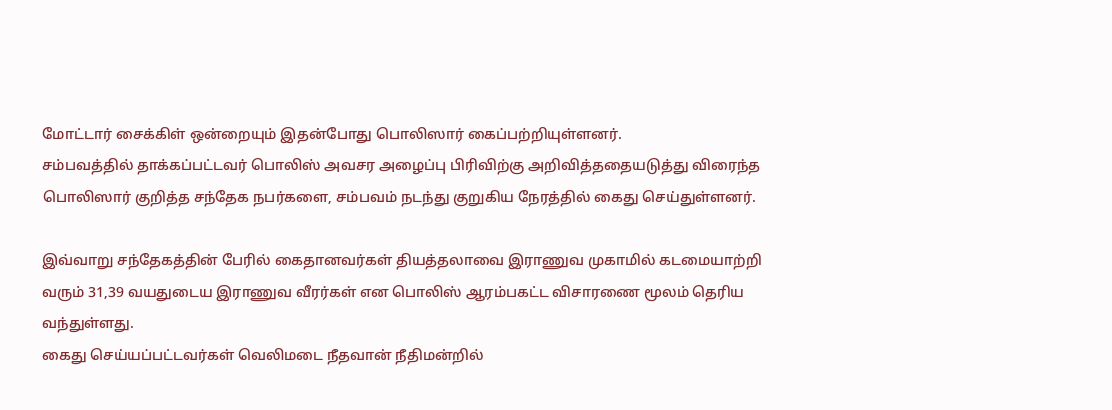மோட்டார் சைக்கிள் ஒன்றையும் இதன்போது பொலிஸார் கைப்பற்றியுள்ளனர்.
சம்பவத்தில் தாக்கப்பட்டவர் பொலிஸ் அவசர அழைப்பு பிரிவிற்கு அறிவித்ததையடுத்து விரைந்த பொலிஸார் குறித்த சந்தேக நபர்களை, சம்பவம் நடந்து குறுகிய நேரத்தில் கைது செய்துள்ளனர்.

இவ்வாறு சந்தேகத்தின் பேரில் கைதானவர்கள் தியத்தலாவை இராணுவ முகாமில் கடமையாற்றி வரும் 31,39 வயதுடைய இராணுவ வீரர்கள் என பொலிஸ் ஆரம்பகட்ட விசாரணை மூலம் தெரிய வந்துள்ளது.
கைது செய்யப்பட்டவர்கள் வெலிமடை நீதவான் நீதிமன்றில்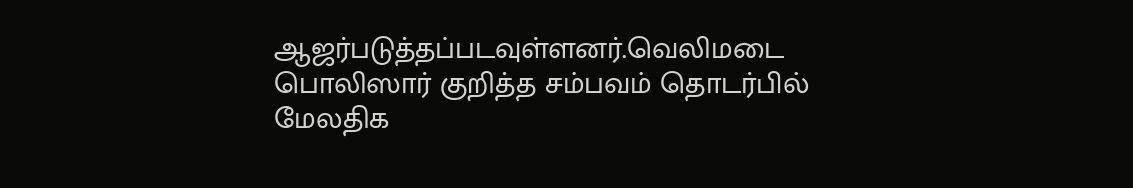ஆஜர்படுத்தப்படவுள்ளனர்.வெலிமடை பொலிஸார் குறித்த சம்பவம் தொடர்பில் மேலதிக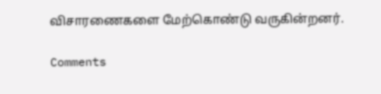விசாரணைகளை மேற்கொண்டு வருகின்றனர்.

Comments